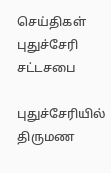செய்திகள்
புதுச்சேரி சட்டசபை

புதுச்சேரியில் திருமண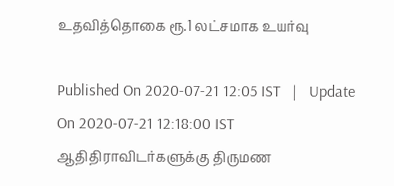உதவித்தொகை ரூ.1 லட்சமாக உயர்வு

Published On 2020-07-21 12:05 IST   |   Update On 2020-07-21 12:18:00 IST
ஆதிதிராவிடர்களுக்கு திருமண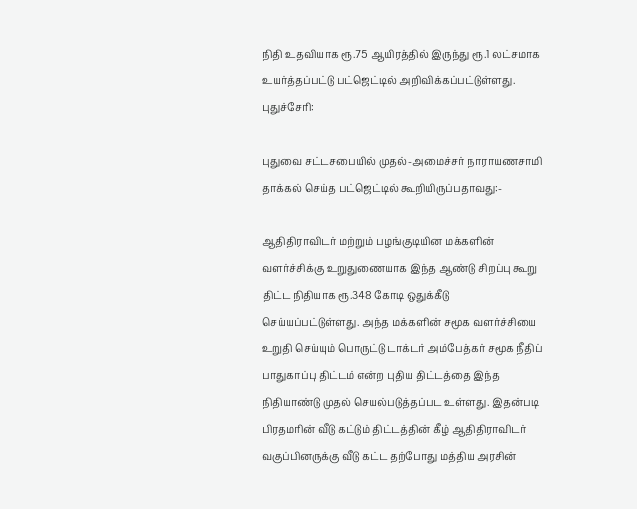நிதி உதவியாக ரூ.75 ஆயிரத்தில் இருந்து ரூ.1 லட்சமாக உயர்த்தப்பட்டு பட்ஜெட்டில் அறிவிக்கப்பட்டுள்ளது.
புதுச்சேரி:

புதுவை சட்டசபையில் முதல்-அமைச்சர் நாராயணசாமி தாக்கல் செய்த பட்ஜெட்டில் கூறியிருப்பதாவது:-

ஆதிதிராவிடர் மற்றும் பழங்குடியின மக்களின் வளர்ச்சிக்கு உறுதுணையாக இந்த ஆண்டு சிறப்பு கூறு திட்ட நிதியாக ரூ.348 கோடி ஒதுக்கீடு செய்யப்பட்டுள்ளது. அந்த மக்களின் சமூக வளர்ச்சியை உறுதி செய்யும் பொருட்டு டாக்டர் அம்பேத்கர் சமூக நீதிப் பாதுகாப்பு திட்டம் என்ற புதிய திட்டத்தை இந்த நிதியாண்டு முதல் செயல்படுத்தப்பட உள்ளது. இதன்படி பிரதமரின் வீடு கட்டும் திட்டத்தின் கீழ் ஆதிதிராவிடர் வகுப்பினருக்கு வீடு கட்ட தற்போது மத்திய அரசின்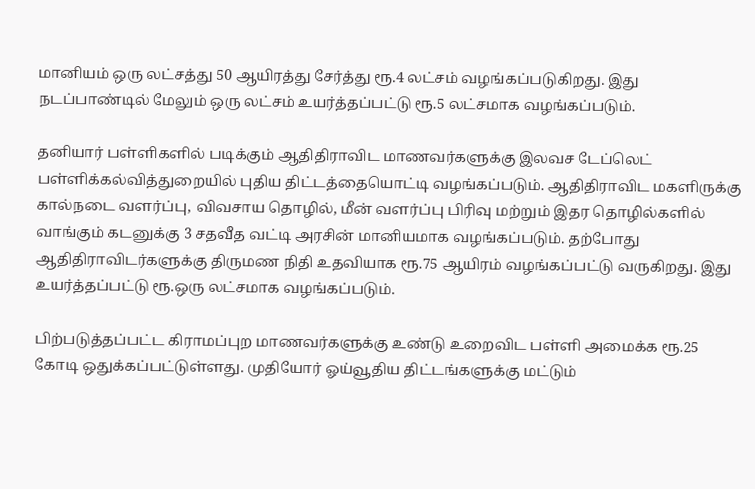மானியம் ஒரு லட்சத்து 50 ஆயிரத்து சேர்த்து ரூ.4 லட்சம் வழங்கப்படுகிறது. இது நடப்பாண்டில் மேலும் ஒரு லட்சம் உயர்த்தப்பட்டு ரூ.5 லட்சமாக வழங்கப்படும்.

தனியார் பள்ளிகளில் படிக்கும் ஆதிதிராவிட மாணவர்களுக்கு இலவச டேப்லெட் பள்ளிக்கல்வித்துறையில் புதிய திட்டத்தையொட்டி வழங்கப்படும். ஆதிதிராவிட மகளிருக்கு கால்நடை வளர்ப்பு, விவசாய தொழில், மீன் வளர்ப்பு பிரிவு மற்றும் இதர தொழில்களில் வாங்கும் கடனுக்கு 3 சதவீத வட்டி அரசின் மானியமாக வழங்கப்படும். தற்போது ஆதிதிராவிடர்களுக்கு திருமண நிதி உதவியாக ரூ.75 ஆயிரம் வழங்கப்பட்டு வருகிறது. இது உயர்த்தப்பட்டு ரூ.ஒரு லட்சமாக வழங்கப்படும்.

பிற்படுத்தப்பட்ட கிராமப்புற மாணவர்களுக்கு உண்டு உறைவிட பள்ளி அமைக்க ரூ.25 கோடி ஒதுக்கப்பட்டுள்ளது. முதியோர் ஓய்வூதிய திட்டங்களுக்கு மட்டும்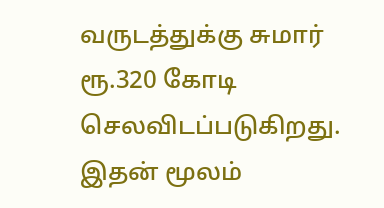வருடத்துக்கு சுமார் ரூ.320 கோடி செலவிடப்படுகிறது. இதன் மூலம்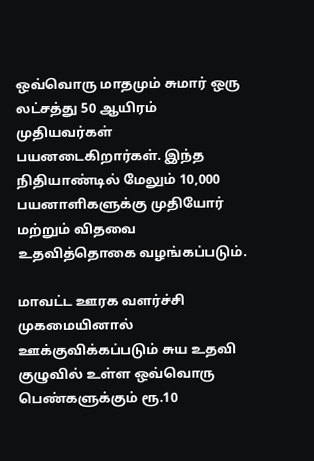ஒவ்வொரு மாதமும் சுமார் ஒரு லட்சத்து 50 ஆயிரம் முதியவர்கள் பயனடைகிறார்கள். இந்த நிதியாண்டில் மேலும் 10,000 பயனாளிகளுக்கு முதியோர் மற்றும் விதவை உதவித்தொகை வழங்கப்படும்.

மாவட்ட ஊரக வளர்ச்சி முகமையினால் ஊக்குவிக்கப்படும் சுய உதவி குழுவில் உள்ள ஒவ்வொரு பெண்களுக்கும் ரூ.10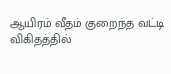ஆயிரம் வீதம் குறைந்த வட்டி விகிதத்தில்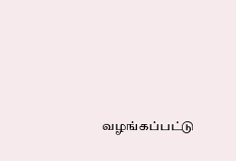வழங்கப்பட்டு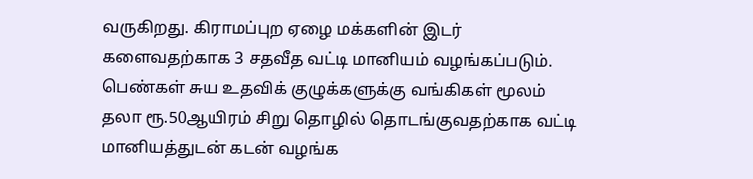வருகிறது. கிராமப்புற ஏழை மக்களின் இடர் களைவதற்காக 3 சதவீத வட்டி மானியம் வழங்கப்படும். பெண்கள் சுய உதவிக் குழுக்களுக்கு வங்கிகள் மூலம் தலா ரூ.50ஆயிரம் சிறு தொழில் தொடங்குவதற்காக வட்டி மானியத்துடன் கடன் வழங்க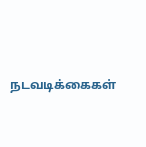நடவடிக்கைகள்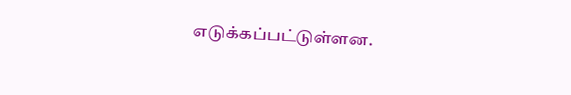எடுக்கப்பட்டுள்ளன.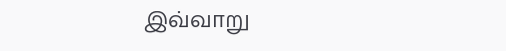இவ்வாறு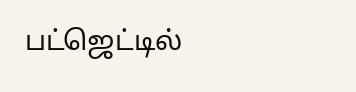பட்ஜெட்டில்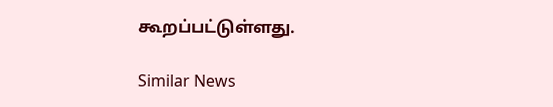கூறப்பட்டுள்ளது.

Similar News